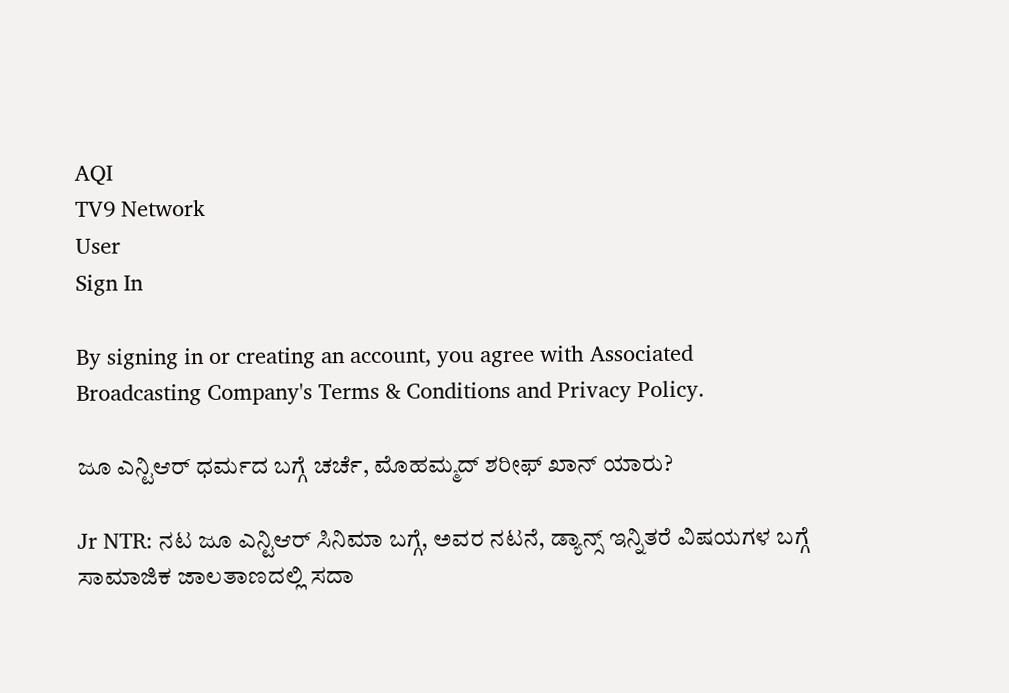AQI
TV9 Network
User
Sign In

By signing in or creating an account, you agree with Associated Broadcasting Company's Terms & Conditions and Privacy Policy.

ಜೂ ಎನ್ಟಿಆರ್ ಧರ್ಮದ ಬಗ್ಗೆ ಚರ್ಚೆ, ಮೊಹಮ್ಮದ್ ಶರೀಫ್ ಖಾನ್ ಯಾರು?

Jr NTR: ನಟ ಜೂ ಎನ್ಟಿಆರ್ ಸಿನಿಮಾ ಬಗ್ಗೆ, ಅವರ ನಟನೆ, ಡ್ಯಾನ್ಸ್ ಇನ್ನಿತರೆ ವಿಷಯಗಳ ಬಗ್ಗೆ ಸಾಮಾಜಿಕ ಜಾಲತಾಣದಲ್ಲಿ ಸದಾ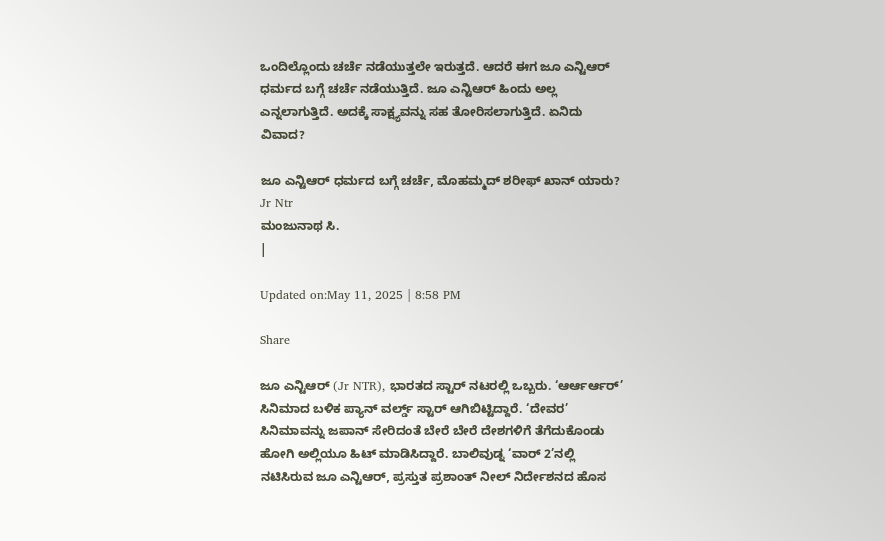ಒಂದಿಲ್ಲೊಂದು ಚರ್ಚೆ ನಡೆಯುತ್ತಲೇ ಇರುತ್ತದೆ. ಆದರೆ ಈಗ ಜೂ ಎನ್ಟಿಆರ್ ಧರ್ಮದ ಬಗ್ಗೆ ಚರ್ಚೆ ನಡೆಯುತ್ತಿದೆ. ಜೂ ಎನ್ಟಿಆರ್ ಹಿಂದು ಅಲ್ಲ ಎನ್ನಲಾಗುತ್ತಿದೆ. ಅದಕ್ಕೆ ಸಾಕ್ಷ್ಯವನ್ನು ಸಹ ತೋರಿಸಲಾಗುತ್ತಿದೆ. ಏನಿದು ವಿವಾದ?

ಜೂ ಎನ್ಟಿಆರ್ ಧರ್ಮದ ಬಗ್ಗೆ ಚರ್ಚೆ, ಮೊಹಮ್ಮದ್ ಶರೀಫ್ ಖಾನ್ ಯಾರು?
Jr Ntr
ಮಂಜುನಾಥ ಸಿ.
|

Updated on:May 11, 2025 | 8:58 PM

Share

ಜೂ ಎನ್ಟಿಆರ್ (Jr NTR), ಭಾರತದ ಸ್ಟಾರ್ ನಟರಲ್ಲಿ ಒಬ್ಬರು. ‘ಆರ್ಆರ್ಆರ್’ ಸಿನಿಮಾದ ಬಳಿಕ ಪ್ಯಾನ್ ವರ್ಲ್ಡ್ ಸ್ಟಾರ್ ಆಗಿಬಿಟ್ಟಿದ್ದಾರೆ. ‘ದೇವರ’ ಸಿನಿಮಾವನ್ನು ಜಪಾನ್ ಸೇರಿದಂತೆ ಬೇರೆ ಬೇರೆ ದೇಶಗಳಿಗೆ ತೆಗೆದುಕೊಂಡು ಹೋಗಿ ಅಲ್ಲಿಯೂ ಹಿಟ್ ಮಾಡಿಸಿದ್ದಾರೆ. ಬಾಲಿವುಡ್ನ ‘ವಾರ್ 2’ನಲ್ಲಿ ನಟಿಸಿರುವ ಜೂ ಎನ್ಟಿಆರ್, ಪ್ರಸ್ತುತ ಪ್ರಶಾಂತ್ ನೀಲ್ ನಿರ್ದೇಶನದ ಹೊಸ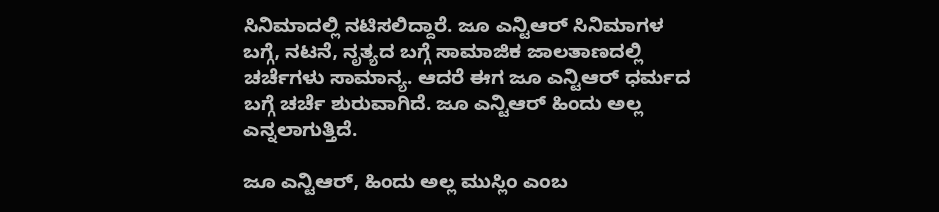ಸಿನಿಮಾದಲ್ಲಿ ನಟಿಸಲಿದ್ದಾರೆ. ಜೂ ಎನ್ಟಿಆರ್ ಸಿನಿಮಾಗಳ ಬಗ್ಗೆ, ನಟನೆ, ನೃತ್ಯದ ಬಗ್ಗೆ ಸಾಮಾಜಿಕ ಜಾಲತಾಣದಲ್ಲಿ ಚರ್ಚೆಗಳು ಸಾಮಾನ್ಯ. ಆದರೆ ಈಗ ಜೂ ಎನ್ಟಿಆರ್ ಧರ್ಮದ ಬಗ್ಗೆ ಚರ್ಚೆ ಶುರುವಾಗಿದೆ. ಜೂ ಎನ್ಟಿಆರ್ ಹಿಂದು ಅಲ್ಲ ಎನ್ನಲಾಗುತ್ತಿದೆ.

ಜೂ ಎನ್ಟಿಆರ್, ಹಿಂದು ಅಲ್ಲ ಮುಸ್ಲಿಂ ಎಂಬ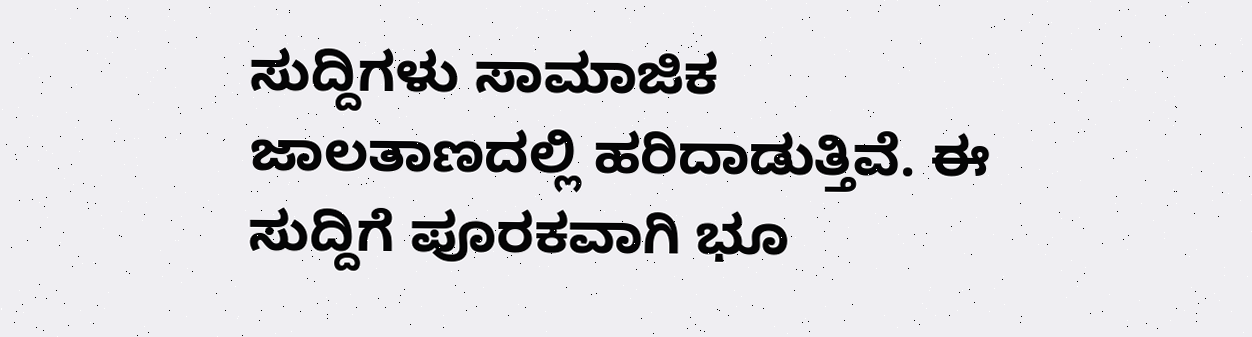ಸುದ್ದಿಗಳು ಸಾಮಾಜಿಕ ಜಾಲತಾಣದಲ್ಲಿ ಹರಿದಾಡುತ್ತಿವೆ. ಈ ಸುದ್ದಿಗೆ ಪೂರಕವಾಗಿ ಭೂ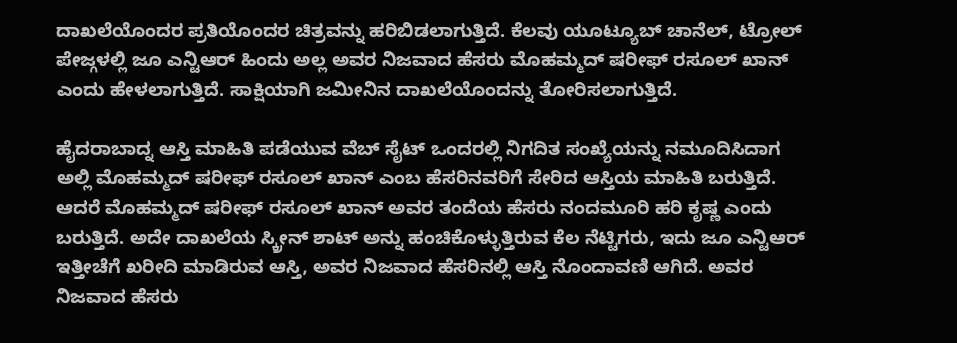ದಾಖಲೆಯೊಂದರ ಪ್ರತಿಯೊಂದರ ಚಿತ್ರವನ್ನು ಹರಿಬಿಡಲಾಗುತ್ತಿದೆ. ಕೆಲವು ಯೂಟ್ಯೂಬ್ ಚಾನೆಲ್, ಟ್ರೋಲ್ ಪೇಜ್ಗಳಲ್ಲಿ ಜೂ ಎನ್ಟಿಆರ್ ಹಿಂದು ಅಲ್ಲ ಅವರ ನಿಜವಾದ ಹೆಸರು ಮೊಹಮ್ಮದ್ ಷರೀಫ್ ರಸೂಲ್ ಖಾನ್ ಎಂದು ಹೇಳಲಾಗುತ್ತಿದೆ. ಸಾಕ್ಷಿಯಾಗಿ ಜಮೀನಿನ ದಾಖಲೆಯೊಂದನ್ನು ತೋರಿಸಲಾಗುತ್ತಿದೆ.

ಹೈದರಾಬಾದ್ನ ಆಸ್ತಿ ಮಾಹಿತಿ ಪಡೆಯುವ ವೆಬ್ ಸೈಟ್ ಒಂದರಲ್ಲಿ ನಿಗದಿತ ಸಂಖ್ಯೆಯನ್ನು ನಮೂದಿಸಿದಾಗ ಅಲ್ಲಿ ಮೊಹಮ್ಮದ್ ಷರೀಫ್ ರಸೂಲ್ ಖಾನ್ ಎಂಬ ಹೆಸರಿನವರಿಗೆ ಸೇರಿದ ಆಸ್ತಿಯ ಮಾಹಿತಿ ಬರುತ್ತಿದೆ. ಆದರೆ ಮೊಹಮ್ಮದ್ ಷರೀಫ್ ರಸೂಲ್ ಖಾನ್ ಅವರ ತಂದೆಯ ಹೆಸರು ನಂದಮೂರಿ ಹರಿ ಕೃಷ್ಣ ಎಂದು ಬರುತ್ತಿದೆ. ಅದೇ ದಾಖಲೆಯ ಸ್ಕ್ರೀನ್ ಶಾಟ್ ಅನ್ನು ಹಂಚಿಕೊಳ್ಳುತ್ತಿರುವ ಕೆಲ ನೆಟ್ಟಿಗರು, ಇದು ಜೂ ಎನ್ಟಿಆರ್ ಇತ್ತೀಚೆಗೆ ಖರೀದಿ ಮಾಡಿರುವ ಆಸ್ತಿ, ಅವರ ನಿಜವಾದ ಹೆಸರಿನಲ್ಲಿ ಆಸ್ತಿ ನೊಂದಾವಣಿ ಆಗಿದೆ. ಅವರ ನಿಜವಾದ ಹೆಸರು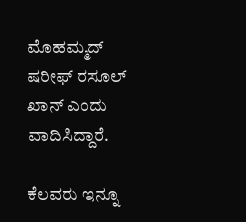ಮೊಹಮ್ಮದ್ ಷರೀಫ್ ರಸೂಲ್ ಖಾನ್ ಎಂದು ವಾದಿಸಿದ್ದಾರೆ.

ಕೆಲವರು ಇನ್ನೂ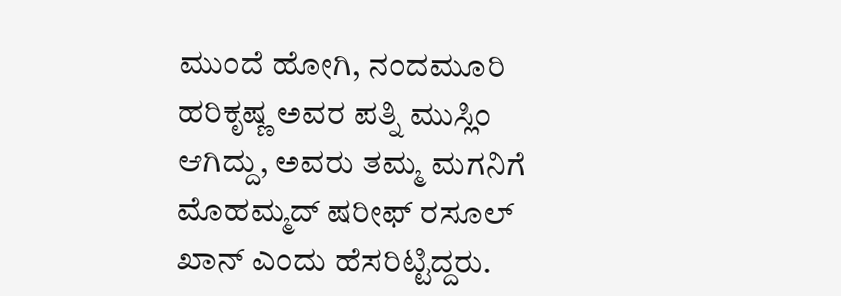ಮುಂದೆ ಹೋಗಿ, ನಂದಮೂರಿ ಹರಿಕೃಷ್ಣ ಅವರ ಪತ್ನಿ ಮುಸ್ಲಿಂ ಆಗಿದ್ದು, ಅವರು ತಮ್ಮ ಮಗನಿಗೆ ಮೊಹಮ್ಮದ್ ಷರೀಫ್ ರಸೂಲ್ ಖಾನ್ ಎಂದು ಹೆಸರಿಟ್ಟಿದ್ದರು.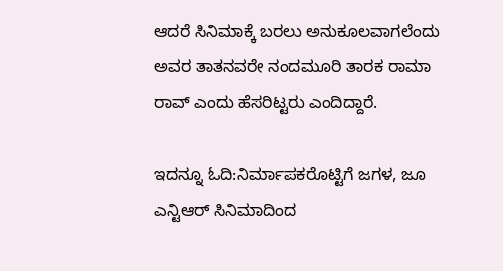ಆದರೆ ಸಿನಿಮಾಕ್ಕೆ ಬರಲು ಅನುಕೂಲವಾಗಲೆಂದು ಅವರ ತಾತನವರೇ ನಂದಮೂರಿ ತಾರಕ ರಾಮಾ ರಾವ್ ಎಂದು ಹೆಸರಿಟ್ಟರು ಎಂದಿದ್ದಾರೆ.

ಇದನ್ನೂ ಓದಿ:ನಿರ್ಮಾಪಕರೊಟ್ಟಿಗೆ ಜಗಳ, ಜೂ ಎನ್ಟಿಆರ್ ಸಿನಿಮಾದಿಂದ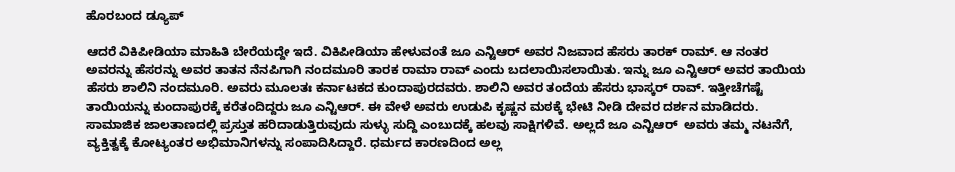ಹೊರಬಂದ ಡ್ಯೂಪ್

ಆದರೆ ವಿಕಿಪೀಡಿಯಾ ಮಾಹಿತಿ ಬೇರೆಯದ್ದೇ ಇದೆ. ವಿಕಿಪೀಡಿಯಾ ಹೇಳುವಂತೆ ಜೂ ಎನ್ಟಿಆರ್ ಅವರ ನಿಜವಾದ ಹೆಸರು ತಾರಕ್ ರಾಮ್. ಆ ನಂತರ ಅವರನ್ನು ಹೆಸರನ್ನು ಅವರ ತಾತನ ನೆನಪಿಗಾಗಿ ನಂದಮೂರಿ ತಾರಕ ರಾಮಾ ರಾವ್ ಎಂದು ಬದಲಾಯಿಸಲಾಯಿತು. ಇನ್ನು ಜೂ ಎನ್ಟಿಆರ್ ಅವರ ತಾಯಿಯ ಹೆಸರು ಶಾಲಿನಿ ನಂದಮೂರಿ. ಅವರು ಮೂಲತಃ ಕರ್ನಾಟಕದ ಕುಂದಾಪುರದವರು. ಶಾಲಿನಿ ಅವರ ತಂದೆಯ ಹೆಸರು ಭಾಸ್ಕರ್ ರಾವ್. ಇತ್ತೀಚೆಗಷ್ಟೆ ತಾಯಿಯನ್ನು ಕುಂದಾಪುರಕ್ಕೆ ಕರೆತಂದಿದ್ದರು ಜೂ ಎನ್ಟಿಆರ್. ಈ ವೇಳೆ ಅವರು ಉಡುಪಿ ಕೃಷ್ಣನ ಮಠಕ್ಕೆ ಭೇಟಿ ನೀಡಿ ದೇವರ ದರ್ಶನ ಮಾಡಿದರು. ಸಾಮಾಜಿಕ ಜಾಲತಾಣದಲ್ಲಿ ಪ್ರಸ್ತುತ ಹರಿದಾಡುತ್ತಿರುವುದು ಸುಳ್ಳು ಸುದ್ದಿ ಎಂಬುದಕ್ಕೆ ಹಲವು ಸಾಕ್ಷಿಗಳಿವೆ. ಅಲ್ಲದೆ ಜೂ ಎನ್ಟಿಆರ್  ಅವರು ತಮ್ಮ ನಟನೆಗೆ, ವ್ಯಕ್ತಿತ್ವಕ್ಕೆ ಕೋಟ್ಯಂತರ ಅಭಿಮಾನಿಗಳನ್ನು ಸಂಪಾದಿಸಿದ್ದಾರೆ. ಧರ್ಮದ ಕಾರಣದಿಂದ ಅಲ್ಲ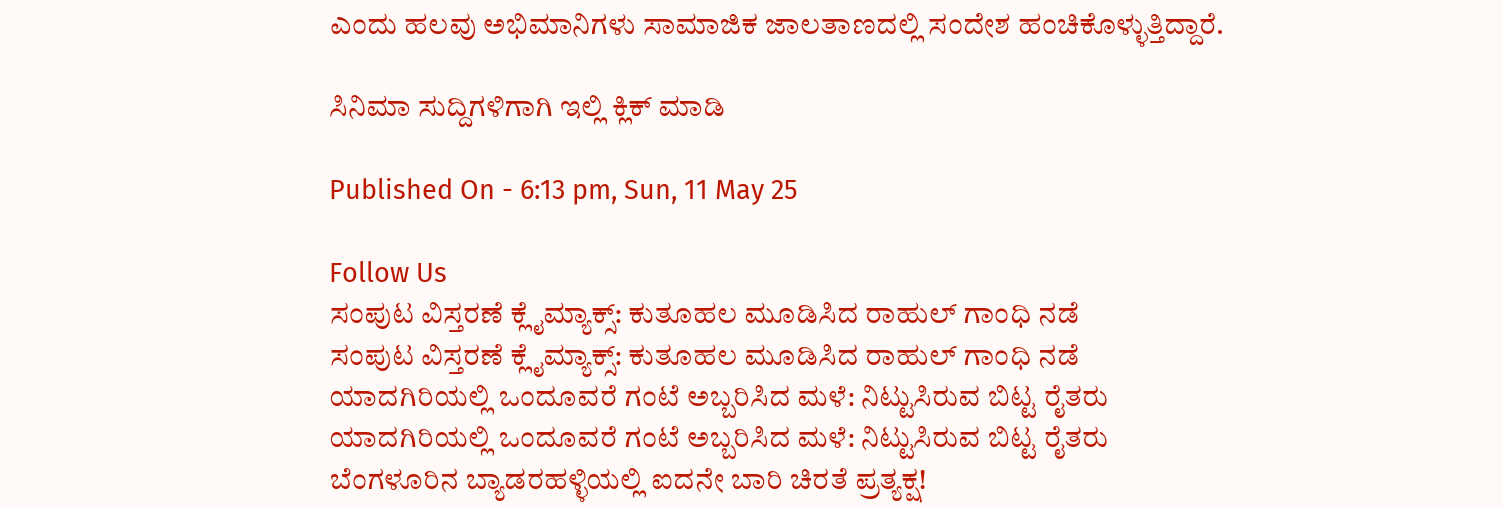ಎಂದು ಹಲವು ಅಭಿಮಾನಿಗಳು ಸಾಮಾಜಿಕ ಜಾಲತಾಣದಲ್ಲಿ ಸಂದೇಶ ಹಂಚಿಕೊಳ್ಳುತ್ತಿದ್ದಾರೆ.

ಸಿನಿಮಾ ಸುದ್ದಿಗಳಿಗಾಗಿ ಇಲ್ಲಿ ಕ್ಲಿಕ್ ಮಾಡಿ

Published On - 6:13 pm, Sun, 11 May 25

Follow Us
ಸಂಪುಟ ವಿಸ್ತರಣೆ ಕ್ಲೈಮ್ಯಾಕ್ಸ್: ಕುತೂಹಲ ಮೂಡಿಸಿದ ರಾಹುಲ್ ಗಾಂಧಿ ನಡೆ
ಸಂಪುಟ ವಿಸ್ತರಣೆ ಕ್ಲೈಮ್ಯಾಕ್ಸ್: ಕುತೂಹಲ ಮೂಡಿಸಿದ ರಾಹುಲ್ ಗಾಂಧಿ ನಡೆ
ಯಾದಗಿರಿಯಲ್ಲಿ ಒಂದೂವರೆ ಗಂಟೆ ಅಬ್ಬರಿಸಿದ ಮಳೆ: ನಿಟ್ಟುಸಿರುವ ಬಿಟ್ಟ ರೈತರು
ಯಾದಗಿರಿಯಲ್ಲಿ ಒಂದೂವರೆ ಗಂಟೆ ಅಬ್ಬರಿಸಿದ ಮಳೆ: ನಿಟ್ಟುಸಿರುವ ಬಿಟ್ಟ ರೈತರು
ಬೆಂಗಳೂರಿನ ಬ್ಯಾಡರಹಳ್ಳಿಯಲ್ಲಿ ಐದನೇ ಬಾರಿ ಚಿರತೆ ಪ್ರತ್ಯಕ್ಷ!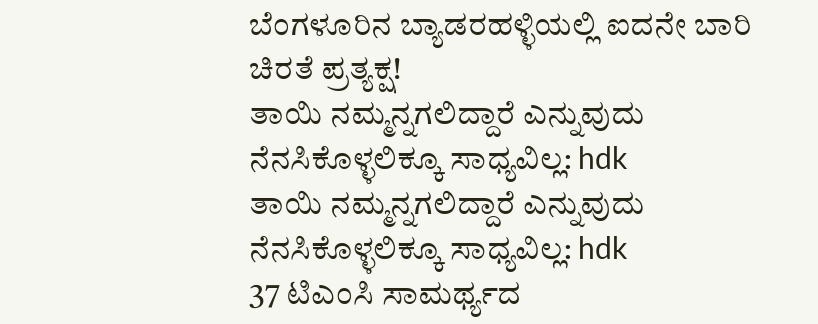ಬೆಂಗಳೂರಿನ ಬ್ಯಾಡರಹಳ್ಳಿಯಲ್ಲಿ ಐದನೇ ಬಾರಿ ಚಿರತೆ ಪ್ರತ್ಯಕ್ಷ!
ತಾಯಿ ನಮ್ಮನ್ನಗಲಿದ್ದಾರೆ ಎನ್ನುವುದು ನೆನಸಿಕೊಳ್ಳಲಿಕ್ಕೂ ಸಾಧ್ಯವಿಲ್ಲ: hdk
ತಾಯಿ ನಮ್ಮನ್ನಗಲಿದ್ದಾರೆ ಎನ್ನುವುದು ನೆನಸಿಕೊಳ್ಳಲಿಕ್ಕೂ ಸಾಧ್ಯವಿಲ್ಲ: hdk
37 ಟಿಎಂಸಿ ಸಾಮರ್ಥ್ಯದ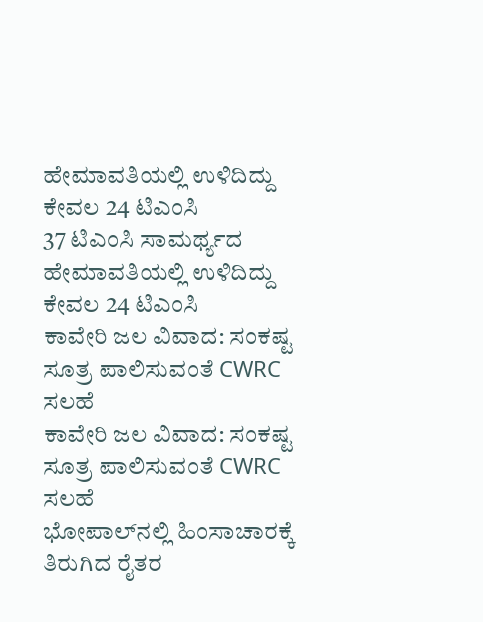ಹೇಮಾವತಿಯಲ್ಲಿ ಉಳಿದಿದ್ದು ಕೇವಲ 24 ಟಿಎಂಸಿ
37 ಟಿಎಂಸಿ ಸಾಮರ್ಥ್ಯದ ಹೇಮಾವತಿಯಲ್ಲಿ ಉಳಿದಿದ್ದು ಕೇವಲ 24 ಟಿಎಂಸಿ
ಕಾವೇರಿ ಜಲ ವಿವಾದ: ಸಂಕಷ್ಟ ಸೂತ್ರ ಪಾಲಿಸುವಂತೆ CWRC ಸಲಹೆ
ಕಾವೇರಿ ಜಲ ವಿವಾದ: ಸಂಕಷ್ಟ ಸೂತ್ರ ಪಾಲಿಸುವಂತೆ CWRC ಸಲಹೆ
ಭೋಪಾಲ್‌ನಲ್ಲಿ ಹಿಂಸಾಚಾರಕ್ಕೆ ತಿರುಗಿದ ರೈತರ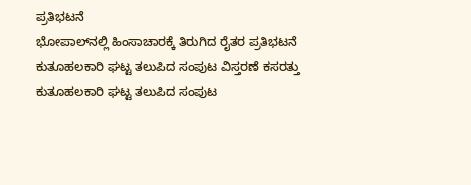ಪ್ರತಿಭಟನೆ
ಭೋಪಾಲ್‌ನಲ್ಲಿ ಹಿಂಸಾಚಾರಕ್ಕೆ ತಿರುಗಿದ ರೈತರ ಪ್ರತಿಭಟನೆ
ಕುತೂಹಲಕಾರಿ ಘಟ್ಟ ತಲುಪಿದ ಸಂಪುಟ ವಿಸ್ತರಣೆ ಕಸರತ್ತು
ಕುತೂಹಲಕಾರಿ ಘಟ್ಟ ತಲುಪಿದ ಸಂಪುಟ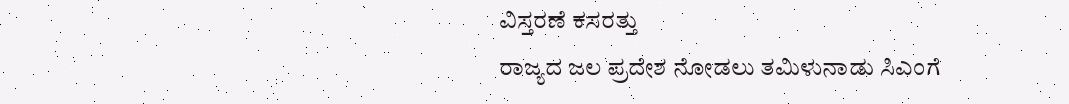ವಿಸ್ತರಣೆ ಕಸರತ್ತು
ರಾಜ್ಯದ ಜಲ ಪ್ರದೇಶ ನೋಡಲು ತಮಿಳುನಾಡು ಸಿಎಂಗೆ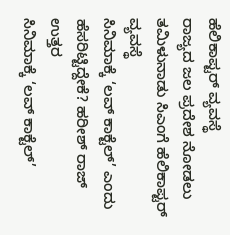ಹೆಲಿಕಾಪ್ಟರ್ ವ್ಯವಸ್ಥೆ
ರಾಜ್ಯದ ಜಲ ಪ್ರದೇಶ ನೋಡಲು ತಮಿಳುನಾಡು ಸಿಎಂಗೆ ಹೆಲಿಕಾಪ್ಟರ್ ವ್ಯವಸ್ಥೆ
ಸಿನಿಮಾಕ್ಕೆ ‘ಲವ್ ಕಾಕ್ಟೆಲ್’ ಎಂದು ಹೆಸರಿಟ್ಟಿದ್ದೇಕೆ? ಹರೀಶ್ ರಾಜ್ ಉತ್ತರ
ಸಿನಿಮಾಕ್ಕೆ ‘ಲವ್ ಕಾಕ್ಟೆಲ್’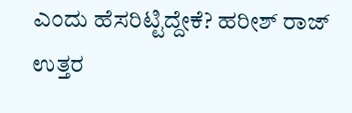ಎಂದು ಹೆಸರಿಟ್ಟಿದ್ದೇಕೆ? ಹರೀಶ್ ರಾಜ್ ಉತ್ತರ